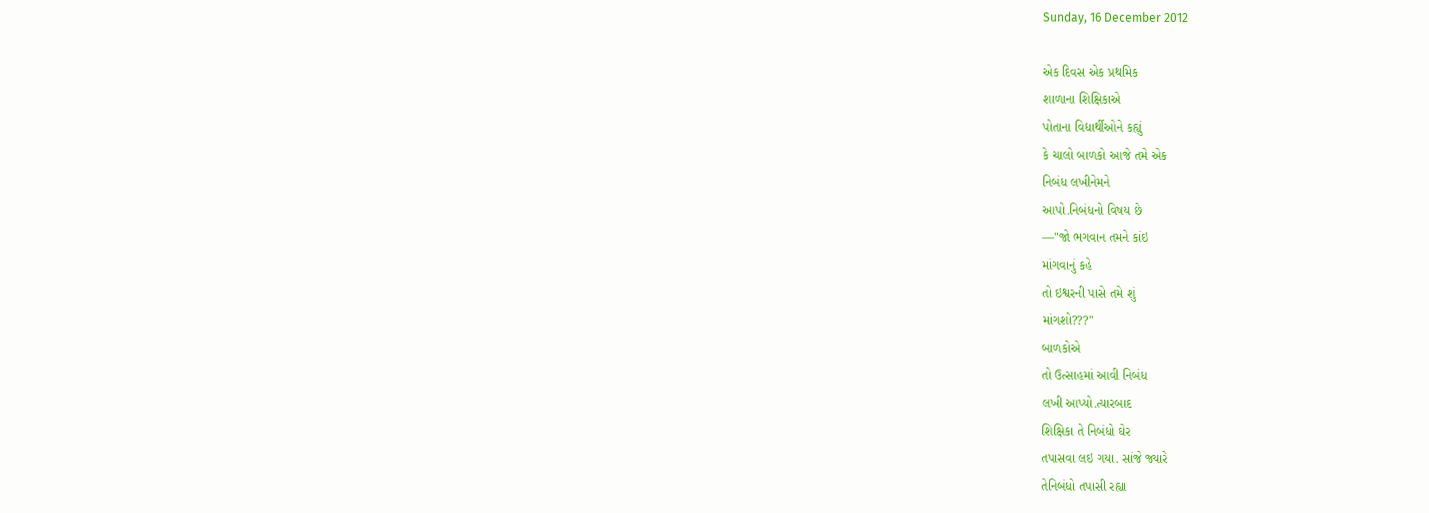Sunday, 16 December 2012

એક દિવસ એક પ્રથમિક
શાળાના શિક્ષિકાએ
પોતાના વિદ્યાર્થીઓને કહ્યું
કે ચાલો બાળકો આજે તમે એક
નિબંધ લખીનેમને
આપો.નિબંધનો વિષય છે
—"જો ભગવાન તમને કાંઇ
માંગવાનું કહે
તો ઇશ્વરની પાસે તમે શું
માંગશો???"
બાળકોએ
તો ઉત્સાહમાં આવી નિબંધ
લખી આપ્યો.ત્યારબાદ
શિક્ષિકા તે નિબંધો ઘેર
તપાસવા લઇ ગયા. સાંજે જ્યારે
તેનિબંધો તપાસી રહ્યા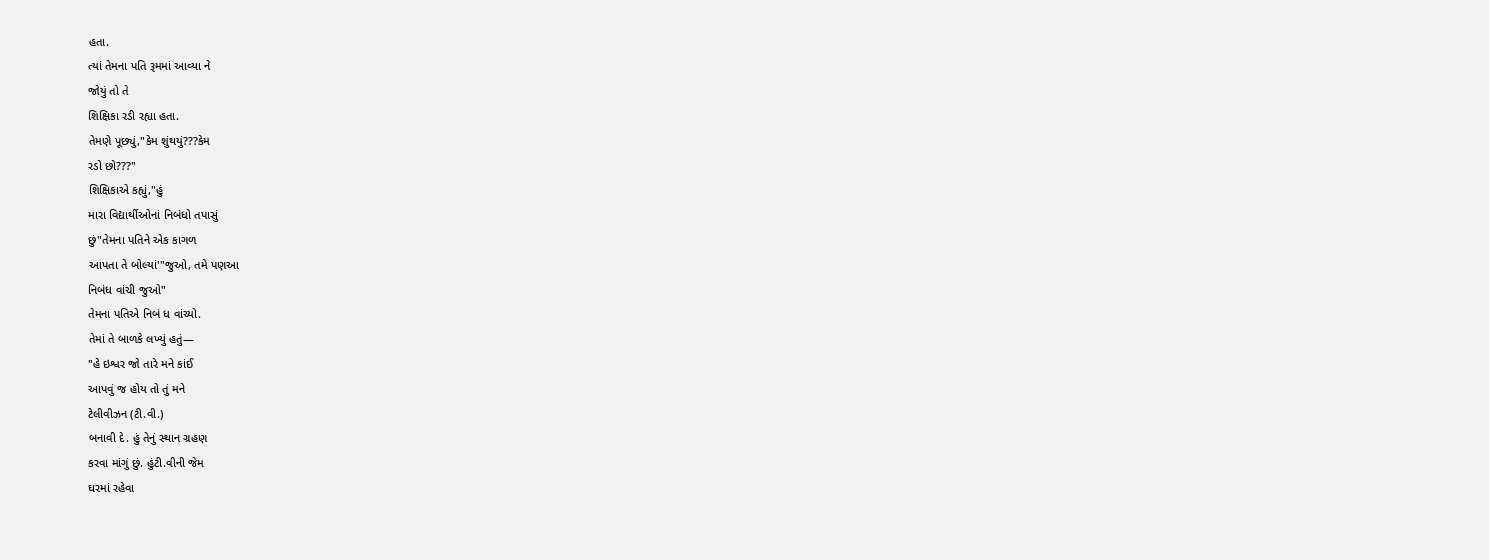હતા.
ત્યાં તેમના પતિ રૂમમાં આવ્યા ને
જોયું તો તે
શિક્ષિકા રડી રહ્યા હતા.
તેમણે પૂછ્યું,"કેમ શુંથયું???કેમ
રડો છો???"
શિક્ષિકાએ કહ્યું,"હું
મારા વિદ્યાર્થીઓનાં નિબંધો તપાસું
છું"તેમના પતિને એક કાગળ
આપતા તે બોલ્યાં'"જુઓ, તમે પણઆ
નિબંધ વાંચી જુઓ"
તેમના પતિએ નિબં ધ વાંચ્યો.
તેમાં તે બાળકે લખ્યું હતું—
"હે ઇશ્વર જો તારે મને કાંઈ
આપવું જ હોય તો તું મને
ટેલીવીઝન (ટી.વી.)
બનાવી દે. હું તેનું સ્થાન ગ્રહણ
કરવા માંગું છું. હુંટી.વીની જેમ
ઘરમાં રહેવા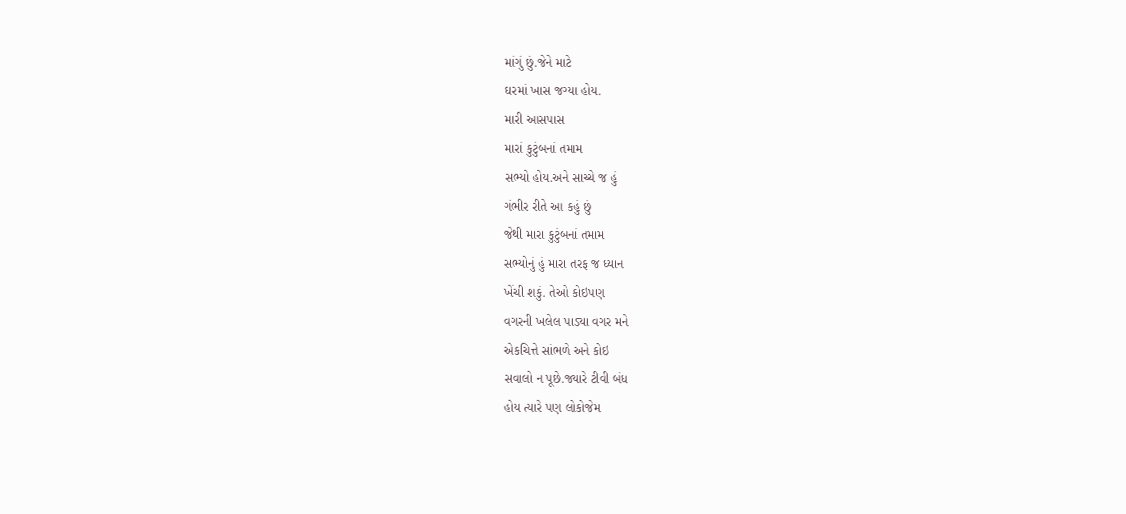માંગું છું.જેને માટે
ઘરમાં ખાસ જગ્યા હોય.
મારી આસપાસ
મારાં કુટુંબનાં તમામ
સભ્યો હોય.અને સાચ્ચે જ હું
ગંભીર રીતે આ કહું છું
જેથી મારા કુટુંબનાં તમામ
સભ્યોનું હું મારા તરફ જ ધ્યાન
ખેંચી શકું. તેઓ કોઇપણ
વગરની ખલેલ પાડ્યા વગર મને
એકચિત્તે સાંભળે અને કોઇ
સવાલો ન પૂછે.જ્યારે ટીવી બંધ
હોય ત્યારે પણ લોકોજેમ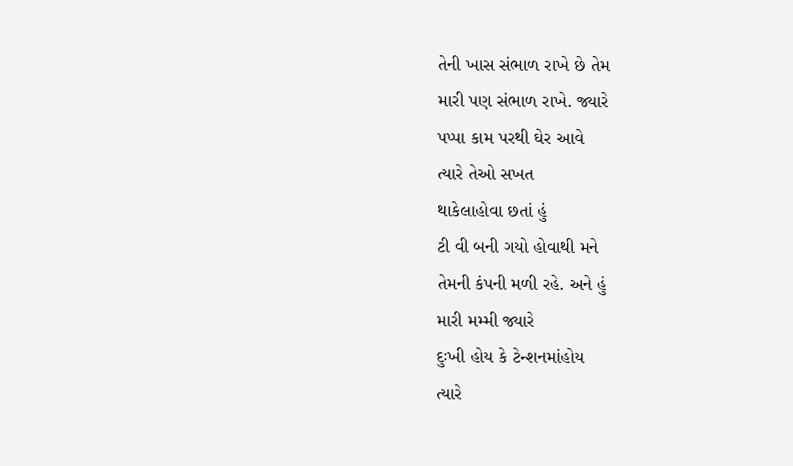તેની ખાસ સંભાળ રાખે છે તેમ
મારી પણ સંભાળ રાખે. જ્યારે
પપ્પા કામ પરથી ઘેર આવે
ત્યારે તેઓ સખત
થાકેલાહોવા છતાં હું
ટી વી બની ગયો હોવાથી મને
તેમની કંપની મળી રહે. અને હું
મારી મમ્મી જ્યારે
દુઃખી હોય કે ટેન્શનમાંહોય
ત્યારે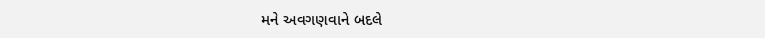મને અવગણવાને બદલે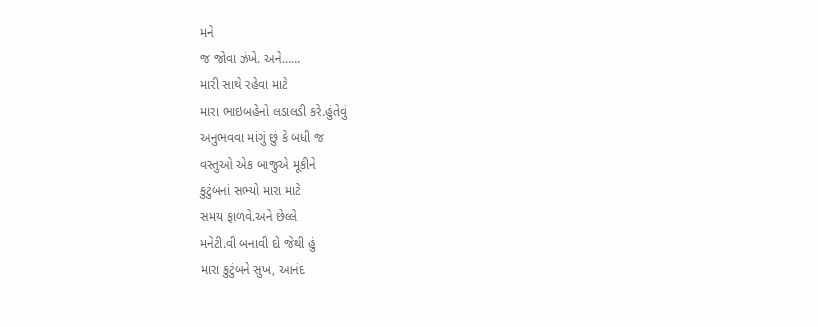મને
જ જોવા ઝંખે. અને……
મારી સાથે રહેવા માટે
મારા ભાઇબહેનો લડાલડી કરે.હુંતેવું
અનુભવવા માંગું છું કે બધી જ
વસ્તુઓ એક બાજુએ મૂકીને
કુટુંબનાં સભ્યો મારા માટે
સમય ફાળવે.અને છેલ્લે
મનેટી.વી બનાવી દો જેથી હું
મારા કુટુંબને સુખ, આનંદ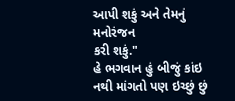આપી શકું અને તેમનું મનોરંજન
કરી શકું."
હે ભગવાન હું બીજું કાંઇ
નથી માંગતો પણ ઇચ્છું છું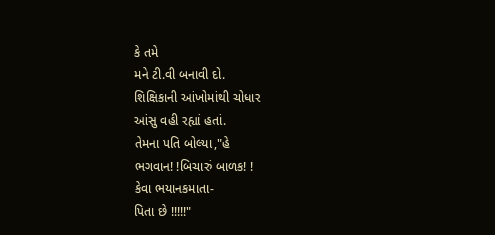કે તમે
મને ટી.વી બનાવી દો.
શિક્ષિકાની આંખોમાંથી ચોધાર
આંસુ વહી રહ્યાં હતાં.
તેમના પતિ બોલ્યા,"હે
ભગવાન! !બિચારું બાળક! !
કેવા ભયાનકમાતા-
પિતા છે !!!!!"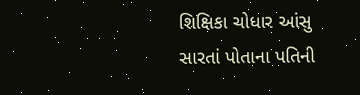શિક્ષિકા ચોધાર આંસુ
સારતાં પોતાના પતિની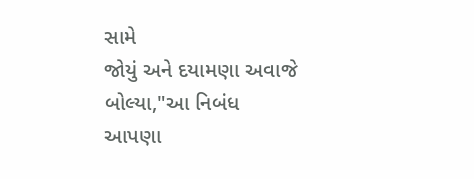સામે
જોયું અને દયામણા અવાજે
બોલ્યા,"આ નિબંધ
આપણા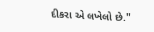દીકરા એ લખેલો છે."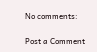No comments:

Post a Comment